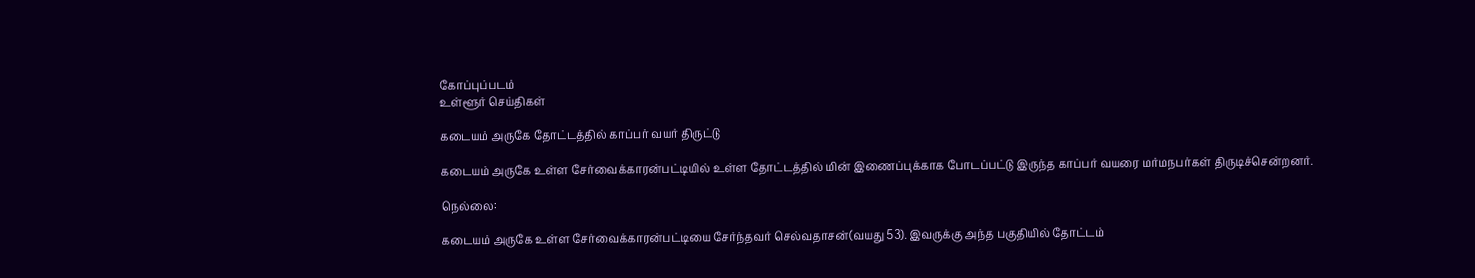கோப்புப்படம்
உள்ளூர் செய்திகள்

கடையம் அருகே தோட்டத்தில் காப்பர் வயர் திருட்டு

கடையம் அருகே உள்ள சேர்வைக்காரன்பட்டியில் உள்ள தோட்டத்தில் மின் இணைப்புக்காக போடப்பட்டு இருந்த காப்பர் வயரை மர்மநபர்கள் திருடிச்சென்றனர்.

நெல்லை:

கடையம் அருகே உள்ள சேர்வைக்காரன்பட்டியை சேர்ந்தவர் செல்வதாசன்(வயது 53). இவருக்கு அந்த பகுதியில் தோட்டம்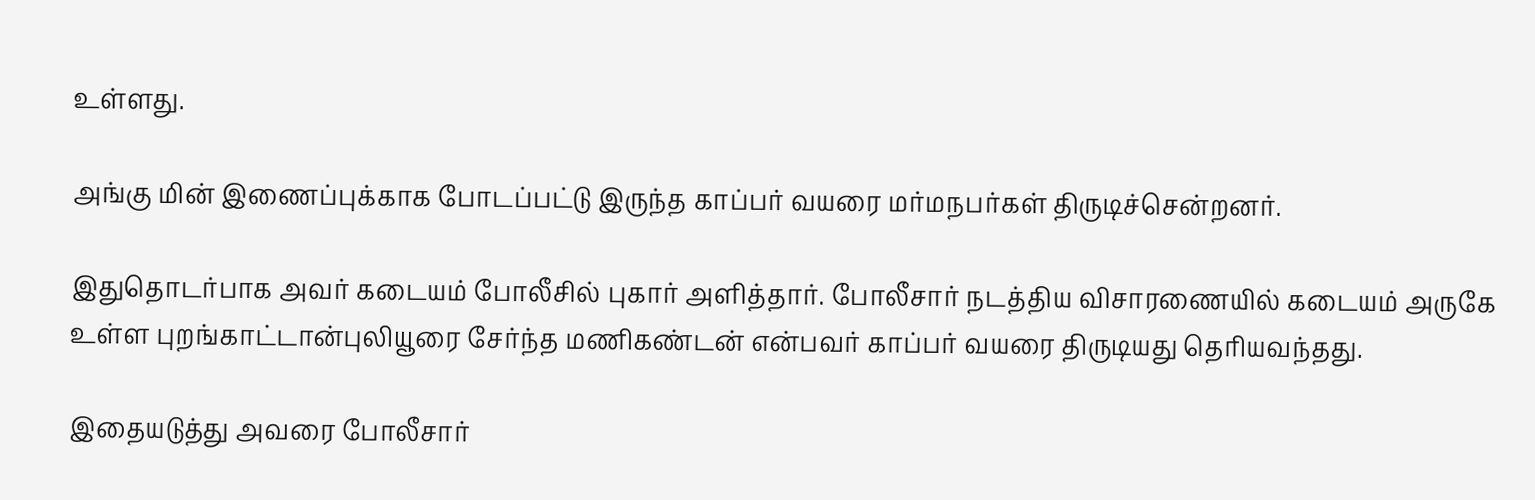உள்ளது.

அங்கு மின் இணைப்புக்காக போடப்பட்டு இருந்த காப்பர் வயரை மர்மநபர்கள் திருடிச்சென்றனர்.

இதுதொடர்பாக அவர் கடையம் போலீசில் புகார் அளித்தார். போலீசார் நடத்திய விசாரணையில் கடையம் அருகே உள்ள புறங்காட்டான்புலியூரை சேர்ந்த மணிகண்டன் என்பவர் காப்பர் வயரை திருடியது தெரியவந்தது.

இதையடுத்து அவரை போலீசார்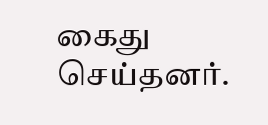கைது செய்தனர்.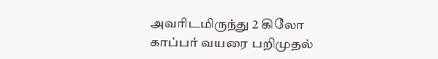அவரிடமிருந்து 2 கிலோ காப்பர் வயரை பறிமுதல்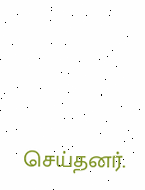செய்தனர்.